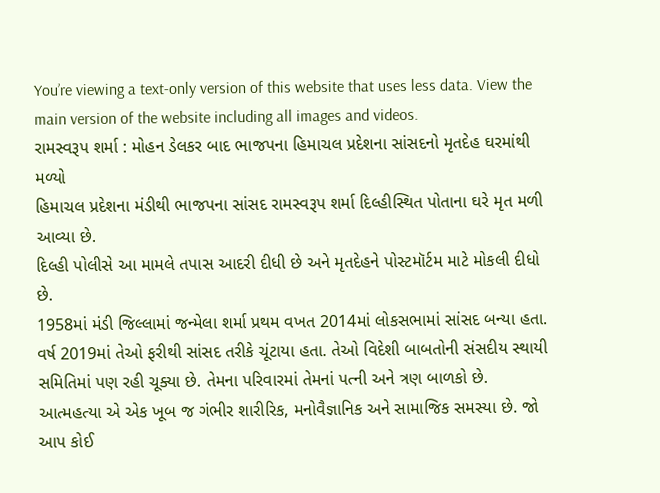You’re viewing a text-only version of this website that uses less data. View the main version of the website including all images and videos.
રામસ્વરૂપ શર્મા : મોહન ડેલકર બાદ ભાજપના હિમાચલ પ્રદેશના સાંસદનો મૃતદેહ ઘરમાંથી મળ્યો
હિમાચલ પ્રદેશના મંડીથી ભાજપના સાંસદ રામસ્વરૂપ શર્મા દિલ્હીસ્થિત પોતાના ઘરે મૃત મળી આવ્યા છે.
દિલ્હી પોલીસે આ મામલે તપાસ આદરી દીધી છે અને મૃતદેહને પોસ્ટમૉર્ટમ માટે મોકલી દીધો છે.
1958માં મંડી જિલ્લામાં જન્મેલા શર્મા પ્રથમ વખત 2014માં લોકસભામાં સાંસદ બન્યા હતા.
વર્ષ 2019માં તેઓ ફરીથી સાંસદ તરીકે ચૂંટાયા હતા. તેઓ વિદેશી બાબતોની સંસદીય સ્થાયી સમિતિમાં પણ રહી ચૂક્યા છે. તેમના પરિવારમાં તેમનાં પત્ની અને ત્રણ બાળકો છે.
આત્મહત્યા એ એક ખૂબ જ ગંભીર શારીરિક, મનોવૈજ્ઞાનિક અને સામાજિક સમસ્યા છે. જો આપ કોઈ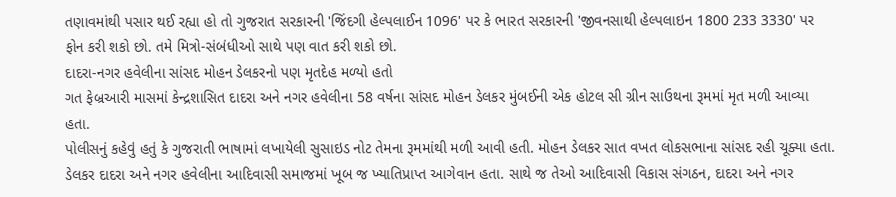તણાવમાંથી પસાર થઈ રહ્યા હો તો ગુજરાત સરકારની 'જિંદગી હેલ્પલાઈન 1096' પર કે ભારત સરકારની 'જીવનસાથી હેલ્પલાઇન 1800 233 3330' પર ફોન કરી શકો છો. તમે મિત્રો-સંબંધીઓ સાથે પણ વાત કરી શકો છો.
દાદરા-નગર હવેલીના સાંસદ મોહન ડેલકરનો પણ મૃતદેહ મળ્યો હતો
ગત ફેબ્રઆરી માસમાં કેન્દ્રશાસિત દાદરા અને નગર હવેલીના 58 વર્ષના સાંસદ મોહન ડેલકર મુંબઈની એક હોટલ સી ગ્રીન સાઉથના રૂમમાં મૃત મળી આવ્યા હતા.
પોલીસનું કહેવું હતું કે ગુજરાતી ભાષામાં લખાયેલી સુસાઇડ નોટ તેમના રૂમમાંથી મળી આવી હતી. મોહન ડેલકર સાત વખત લોકસભાના સાંસદ રહી ચૂક્યા હતા.
ડેલકર દાદરા અને નગર હવેલીના આદિવાસી સમાજમાં ખૂબ જ ખ્યાતિપ્રાપ્ત આગેવાન હતા. સાથે જ તેઓ આદિવાસી વિકાસ સંગઠન, દાદરા અને નગર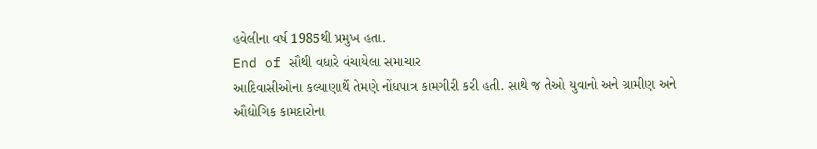હવેલીના વર્ષ 1985થી પ્રમુખ હતા.
End of સૌથી વધારે વંચાયેલા સમાચાર
આદિવાસીઓના કલ્યાણાર્થે તેમણે નોંધપાત્ર કામગીરી કરી હતી. સાથે જ તેઓ યુવાનો અને ગ્રામીણ અને ઔદ્યોગિક કામદારોના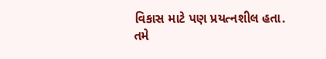વિકાસ માટે પણ પ્રયત્નશીલ હતા.
તમે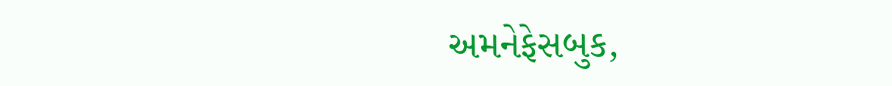અમનેફેસબુક,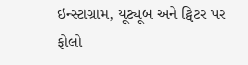ઇન્સ્ટાગ્રામ, યૂટ્યૂબ અને ટ્વિટર પર ફોલો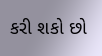કરી શકો છો